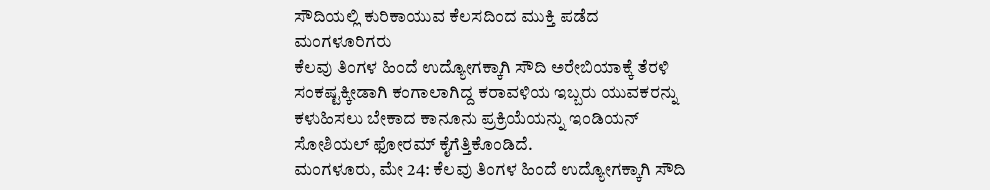ಸೌದಿಯಲ್ಲಿ ಕುರಿಕಾಯುವ ಕೆಲಸದಿಂದ ಮುಕ್ತಿ ಪಡೆದ ಮಂಗಳೂರಿಗರು
ಕೆಲವು ತಿಂಗಳ ಹಿಂದೆ ಉದ್ಯೋಗಕ್ಕಾಗಿ ಸೌದಿ ಅರೇಬಿಯಾಕ್ಕೆ ತೆರಳಿ ಸಂಕಷ್ಟಕ್ಕೀಡಾಗಿ ಕಂಗಾಲಾಗಿದ್ದ ಕರಾವಳಿಯ ಇಬ್ಬರು ಯುವಕರನ್ನು ಕಳುಹಿಸಲು ಬೇಕಾದ ಕಾನೂನು ಪ್ರಕ್ರಿಯೆಯನ್ನು ಇಂಡಿಯನ್ ಸೋಶಿಯಲ್ ಫೋರಮ್ ಕೈಗೆತ್ತಿಕೊಂಡಿದೆ.
ಮಂಗಳೂರು, ಮೇ 24: ಕೆಲವು ತಿಂಗಳ ಹಿಂದೆ ಉದ್ಯೋಗಕ್ಕಾಗಿ ಸೌದಿ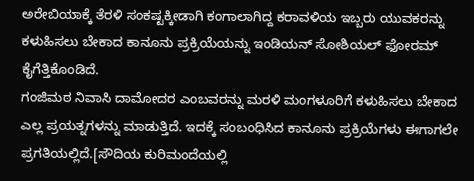ಅರೇಬಿಯಾಕ್ಕೆ ತೆರಳಿ ಸಂಕಷ್ಟಕ್ಕೀಡಾಗಿ ಕಂಗಾಲಾಗಿದ್ದ ಕರಾವಳಿಯ ಇಬ್ಬರು ಯುವಕರನ್ನು ಕಳುಹಿಸಲು ಬೇಕಾದ ಕಾನೂನು ಪ್ರಕ್ರಿಯೆಯನ್ನು ಇಂಡಿಯನ್ ಸೋಶಿಯಲ್ ಫೋರಮ್ ಕೈಗೆತ್ತಿಕೊಂಡಿದೆ.
ಗಂಜಿಮಠ ನಿವಾಸಿ ದಾಮೋದರ ಎಂಬವರನ್ನು ಮರಳಿ ಮಂಗಳೂರಿಗೆ ಕಳುಹಿಸಲು ಬೇಕಾದ ಎಲ್ಲ ಪ್ರಯತ್ನಗಳನ್ನು ಮಾಡುತ್ತಿದೆ. ಇದಕ್ಕೆ ಸಂಬಂಧಿಸಿದ ಕಾನೂನು ಪ್ರಕ್ರಿಯೆಗಳು ಈಗಾಗಲೇ ಪ್ರಗತಿಯಲ್ಲಿದೆ.[ಸೌದಿಯ ಕುರಿಮಂದೆಯಲ್ಲಿ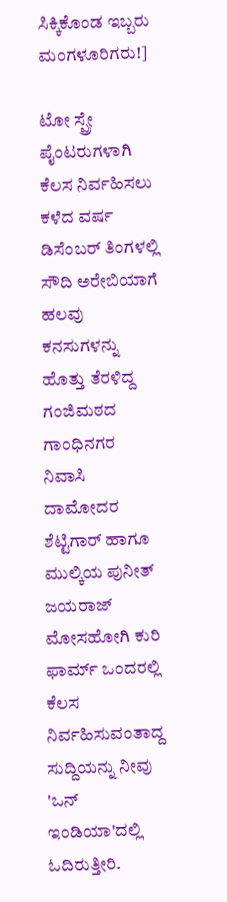ಸಿಕ್ಕಿಕೊಂಡ ಇಬ್ಬರು ಮಂಗಳೂರಿಗರು!]

ಟೋ ಸ್ಪ್ರೇ ಪೈಂಟರುಗಳಾಗಿ ಕೆಲಸ ನಿರ್ವಹಿಸಲು ಕಳೆದ ವರ್ಷ ಡಿಸೆಂಬರ್ ತಿಂಗಳಲ್ಲಿ ಸೌದಿ ಅರೇಬಿಯಾಗೆ ಹಲವು ಕನಸುಗಳನ್ನು ಹೊತ್ತು ತೆರಳಿದ್ದ ಗಂಜಿಮಠದ ಗಾಂಧಿನಗರ ನಿವಾಸಿ ದಾಮೋದರ ಶೆಟ್ಟಿಗಾರ್ ಹಾಗೂ ಮುಲ್ಕಿಯ ಪುನೀತ್ ಜಯರಾಜ್ ಮೋಸಹೋಗಿ ಕುರಿ ಫಾರ್ಮ್ ಒಂದರಲ್ಲಿ ಕೆಲಸ ನಿರ್ವಹಿಸುವಂತಾದ್ದ ಸುದ್ದಿಯನ್ನು ನೀವು 'ಒನ್ ಇಂಡಿಯಾ'ದಲ್ಲಿ ಓದಿರುತ್ತೀರಿ.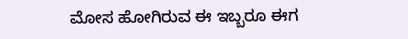ಮೋಸ ಹೋಗಿರುವ ಈ ಇಬ್ಬರೂ ಈಗ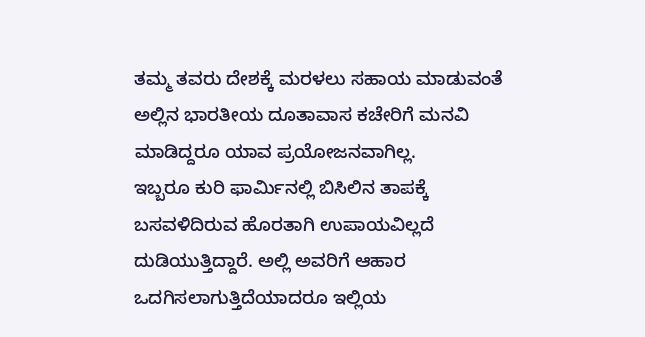ತಮ್ಮ ತವರು ದೇಶಕ್ಕೆ ಮರಳಲು ಸಹಾಯ ಮಾಡುವಂತೆ ಅಲ್ಲಿನ ಭಾರತೀಯ ದೂತಾವಾಸ ಕಚೇರಿಗೆ ಮನವಿ ಮಾಡಿದ್ದರೂ ಯಾವ ಪ್ರಯೋಜನವಾಗಿಲ್ಲ.
ಇಬ್ಬರೂ ಕುರಿ ಫಾರ್ಮಿನಲ್ಲಿ ಬಿಸಿಲಿನ ತಾಪಕ್ಕೆ ಬಸವಳಿದಿರುವ ಹೊರತಾಗಿ ಉಪಾಯವಿಲ್ಲದೆ ದುಡಿಯುತ್ತಿದ್ದಾರೆ. ಅಲ್ಲಿ ಅವರಿಗೆ ಆಹಾರ ಒದಗಿಸಲಾಗುತ್ತಿದೆಯಾದರೂ ಇಲ್ಲಿಯ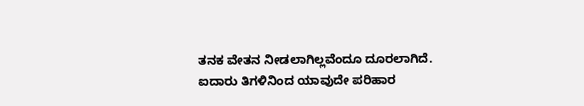ತನಕ ವೇತನ ನೀಡಲಾಗಿಲ್ಲವೆಂದೂ ದೂರಲಾಗಿದೆ.
ಐದಾರು ತಿಗಳಿನಿಂದ ಯಾವುದೇ ಪರಿಹಾರ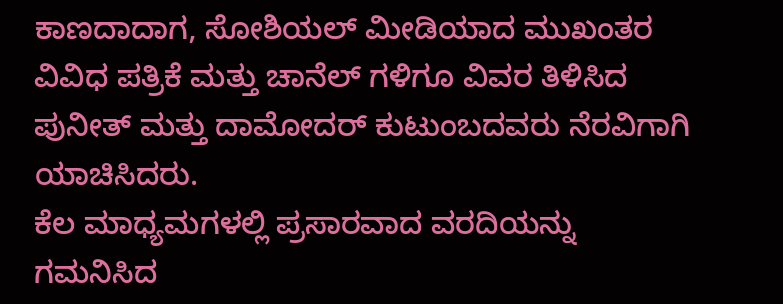ಕಾಣದಾದಾಗ, ಸೋಶಿಯಲ್ ಮೀಡಿಯಾದ ಮುಖಂತರ ವಿವಿಧ ಪತ್ರಿಕೆ ಮತ್ತು ಚಾನೆಲ್ ಗಳಿಗೂ ವಿವರ ತಿಳಿಸಿದ ಪುನೀತ್ ಮತ್ತು ದಾಮೋದರ್ ಕುಟುಂಬದವರು ನೆರವಿಗಾಗಿ ಯಾಚಿಸಿದರು.
ಕೆಲ ಮಾಧ್ಯಮಗಳಲ್ಲಿ ಪ್ರಸಾರವಾದ ವರದಿಯನ್ನು ಗಮನಿಸಿದ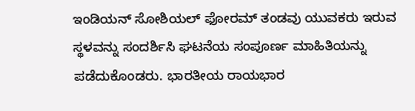ಇಂಡಿಯನ್ ಸೋಶಿಯಲ್ ಫೋರಮ್ ತಂಡವು ಯುವಕರು ಇರುವ ಸ್ಥಳವನ್ನು ಸಂದರ್ಶಿಸಿ ಘಟನೆಯ ಸಂಪೂರ್ಣ ಮಾಹಿತಿಯನ್ನು ಪಡೆದುಕೊಂಡರು. ಭಾರತೀಯ ರಾಯಭಾರ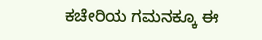ಕಚೇರಿಯ ಗಮನಕ್ಕೂ ಈ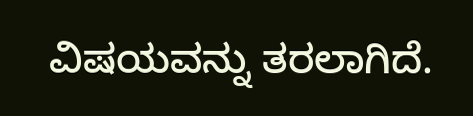ವಿಷಯವನ್ನು ತರಲಾಗಿದೆ.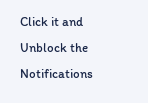Click it and Unblock the Notifications